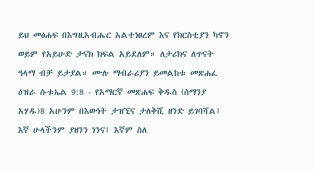ይህ መፅሐፍ በእግዚአብሔር አልተነፀረም እና የክርስቲያን ካኖን ወይም የአይሁድ ታናክ ክፍል አይደለም። ለታሪክና ለጥናት ዓላማ ብቻ ይታያል። ሙሉ ማብራሪያን ይመልከቱ መጽሐፈ ዕዝራ ሱቱኤል 9:8 - የአማርኛ መጽሐፍ ቅዱስ (ሰማንያ አሃዱ)8 አሁንም በእውነት ታዝኚና ታለቅሺ ዘንድ ይገባሻል፤ እኛ ሁላችንም ያዘንን ነንና፤ እኛም ስለ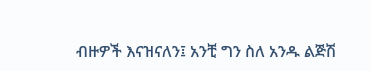ብዙዎች እናዝናለን፤ አንቺ ግን ስለ አንዱ ልጅሽ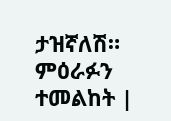ታዝኛለሽ። ምዕራፉን ተመልከት |